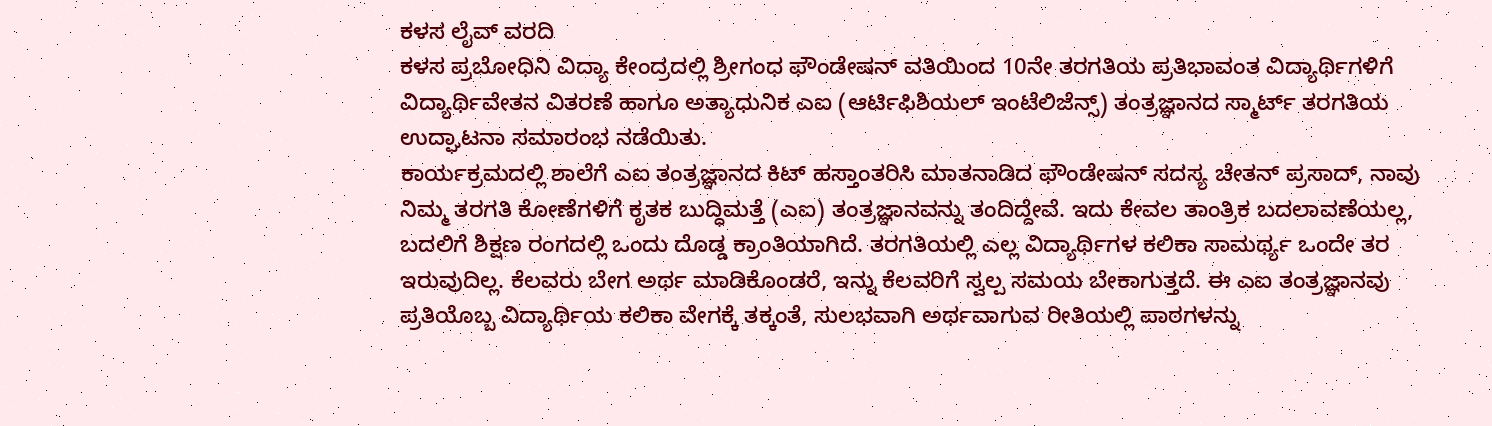ಕಳಸ ಲೈವ್ ವರದಿ
ಕಳಸ ಪ್ರಬೋಧಿನಿ ವಿದ್ಯಾ ಕೇಂದ್ರದಲ್ಲಿ ಶ್ರೀಗಂಧ ಫೌಂಡೇಷನ್ ವತಿಯಿಂದ 10ನೇ ತರಗತಿಯ ಪ್ರತಿಭಾವಂತ ವಿದ್ಯಾರ್ಥಿಗಳಿಗೆ ವಿದ್ಯಾರ್ಥಿವೇತನ ವಿತರಣೆ ಹಾಗೂ ಅತ್ಯಾಧುನಿಕ ಎಐ (ಆರ್ಟಿಫಿಶಿಯಲ್ ಇಂಟೆಲಿಜೆನ್ಸ್) ತಂತ್ರಜ್ಞಾನದ ಸ್ಮಾರ್ಟ್ ತರಗತಿಯ ಉದ್ಘಾಟನಾ ಸಮಾರಂಭ ನಡೆಯಿತು.
ಕಾರ್ಯಕ್ರಮದಲ್ಲಿ ಶಾಲೆಗೆ ಎಐ ತಂತ್ರಜ್ಞಾನದ ಕಿಟ್ ಹಸ್ತಾಂತರಿಸಿ ಮಾತನಾಡಿದ ಫೌಂಡೇಷನ್ ಸದಸ್ಯ ಚೇತನ್ ಪ್ರಸಾದ್, ನಾವು ನಿಮ್ಮ ತರಗತಿ ಕೋಣೆಗಳಿಗೆ ಕೃತಕ ಬುದ್ಧಿಮತ್ತೆ (ಎಐ) ತಂತ್ರಜ್ಞಾನವನ್ನು ತಂದಿದ್ದೇವೆ. ಇದು ಕೇವಲ ತಾಂತ್ರಿಕ ಬದಲಾವಣೆಯಲ್ಲ, ಬದಲಿಗೆ ಶಿಕ್ಷಣ ರಂಗದಲ್ಲಿ ಒಂದು ದೊಡ್ಡ ಕ್ರಾಂತಿಯಾಗಿದೆ. ತರಗತಿಯಲ್ಲಿ ಎಲ್ಲ ವಿದ್ಯಾರ್ಥಿಗಳ ಕಲಿಕಾ ಸಾಮರ್ಥ್ಯ ಒಂದೇ ತರ ಇರುವುದಿಲ್ಲ. ಕೆಲವರು ಬೇಗ ಅರ್ಥ ಮಾಡಿಕೊಂಡರೆ, ಇನ್ನು ಕೆಲವರಿಗೆ ಸ್ವಲ್ಪ ಸಮಯ ಬೇಕಾಗುತ್ತದೆ. ಈ ಎಐ ತಂತ್ರಜ್ಞಾನವು ಪ್ರತಿಯೊಬ್ಬ ವಿದ್ಯಾರ್ಥಿಯ ಕಲಿಕಾ ವೇಗಕ್ಕೆ ತಕ್ಕಂತೆ, ಸುಲಭವಾಗಿ ಅರ್ಥವಾಗುವ ರೀತಿಯಲ್ಲಿ ಪಾಠಗಳನ್ನು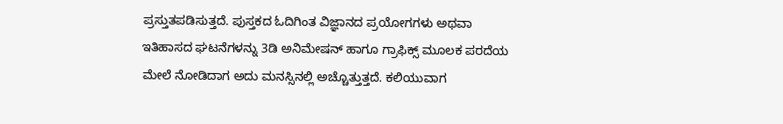ಪ್ರಸ್ತುತಪಡಿಸುತ್ತದೆ. ಪುಸ್ತಕದ ಓದಿಗಿಂತ ವಿಜ್ಞಾನದ ಪ್ರಯೋಗಗಳು ಅಥವಾ ಇತಿಹಾಸದ ಘಟನೆಗಳನ್ನು 3ಡಿ ಅನಿಮೇಷನ್ ಹಾಗೂ ಗ್ರಾಫಿಕ್ಸ್ ಮೂಲಕ ಪರದೆಯ ಮೇಲೆ ನೋಡಿದಾಗ ಅದು ಮನಸ್ಸಿನಲ್ಲಿ ಅಚ್ಚೊತ್ತುತ್ತದೆ. ಕಲಿಯುವಾಗ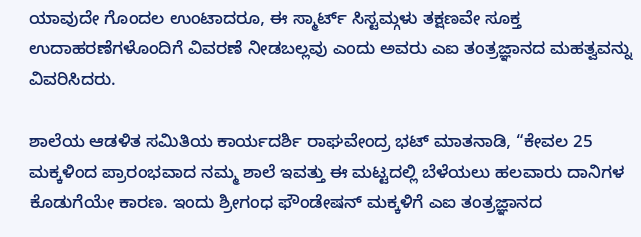ಯಾವುದೇ ಗೊಂದಲ ಉಂಟಾದರೂ, ಈ ಸ್ಮಾರ್ಟ್ ಸಿಸ್ಟಮ್ಗಳು ತಕ್ಷಣವೇ ಸೂಕ್ತ ಉದಾಹರಣೆಗಳೊಂದಿಗೆ ವಿವರಣೆ ನೀಡಬಲ್ಲವು ಎಂದು ಅವರು ಎಐ ತಂತ್ರಜ್ಞಾನದ ಮಹತ್ವವನ್ನು ವಿವರಿಸಿದರು.

ಶಾಲೆಯ ಆಡಳಿತ ಸಮಿತಿಯ ಕಾರ್ಯದರ್ಶಿ ರಾಘವೇಂದ್ರ ಭಟ್ ಮಾತನಾಡಿ, “ಕೇವಲ 25 ಮಕ್ಕಳಿಂದ ಪ್ರಾರಂಭವಾದ ನಮ್ಮ ಶಾಲೆ ಇವತ್ತು ಈ ಮಟ್ಟದಲ್ಲಿ ಬೆಳೆಯಲು ಹಲವಾರು ದಾನಿಗಳ ಕೊಡುಗೆಯೇ ಕಾರಣ. ಇಂದು ಶ್ರೀಗಂಧ ಫೌಂಡೇಷನ್ ಮಕ್ಕಳಿಗೆ ಎಐ ತಂತ್ರಜ್ಞಾನದ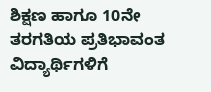ಶಿಕ್ಷಣ ಹಾಗೂ 10ನೇ ತರಗತಿಯ ಪ್ರತಿಭಾವಂತ ವಿದ್ಯಾರ್ಥಿಗಳಿಗೆ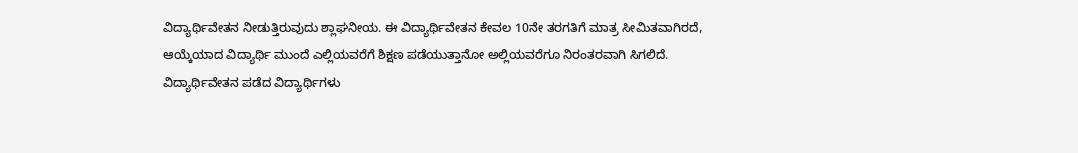ವಿದ್ಯಾರ್ಥಿವೇತನ ನೀಡುತ್ತಿರುವುದು ಶ್ಲಾಘನೀಯ. ಈ ವಿದ್ಯಾರ್ಥಿವೇತನ ಕೇವಲ 10ನೇ ತರಗತಿಗೆ ಮಾತ್ರ ಸೀಮಿತವಾಗಿರದೆ, ಆಯ್ಕೆಯಾದ ವಿದ್ಯಾರ್ಥಿ ಮುಂದೆ ಎಲ್ಲಿಯವರೆಗೆ ಶಿಕ್ಷಣ ಪಡೆಯುತ್ತಾನೋ ಅಲ್ಲಿಯವರೆಗೂ ನಿರಂತರವಾಗಿ ಸಿಗಲಿದೆ. ವಿದ್ಯಾರ್ಥಿವೇತನ ಪಡೆದ ವಿದ್ಯಾರ್ಥಿಗಳು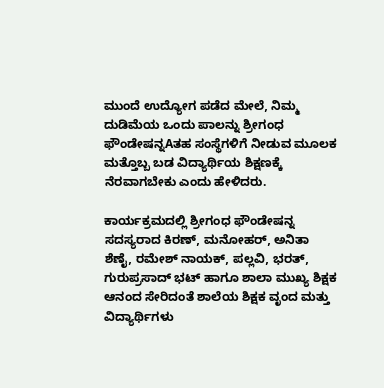ಮುಂದೆ ಉದ್ಯೋಗ ಪಡೆದ ಮೇಲೆ, ನಿಮ್ಮ ದುಡಿಮೆಯ ಒಂದು ಪಾಲನ್ನು ಶ್ರೀಗಂಧ ಫೌಂಡೇಷನ್ನAತಹ ಸಂಸ್ಥೆಗಳಿಗೆ ನೀಡುವ ಮೂಲಕ ಮತ್ತೊಬ್ಬ ಬಡ ವಿದ್ಯಾರ್ಥಿಯ ಶಿಕ್ಷಣಕ್ಕೆ ನೆರವಾಗಬೇಕು ಎಂದು ಹೇಳಿದರು.

ಕಾರ್ಯಕ್ರಮದಲ್ಲಿ ಶ್ರೀಗಂಧ ಫೌಂಡೇಷನ್ನ ಸದಸ್ಯರಾದ ಕಿರಣ್, ಮನೋಹರ್, ಅನಿತಾ ಶೆಣೈ, ರಮೇಶ್ ನಾಯಕ್, ಪಲ್ಲವಿ, ಭರತ್, ಗುರುಪ್ರಸಾದ್ ಭಟ್ ಹಾಗೂ ಶಾಲಾ ಮುಖ್ಯ ಶಿಕ್ಷಕ ಆನಂದ ಸೇರಿದಂತೆ ಶಾಲೆಯ ಶಿಕ್ಷಕ ವೃಂದ ಮತ್ತು ವಿದ್ಯಾರ್ಥಿಗಳು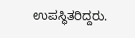ಉಪಸ್ಥಿತರಿದ್ದರು.